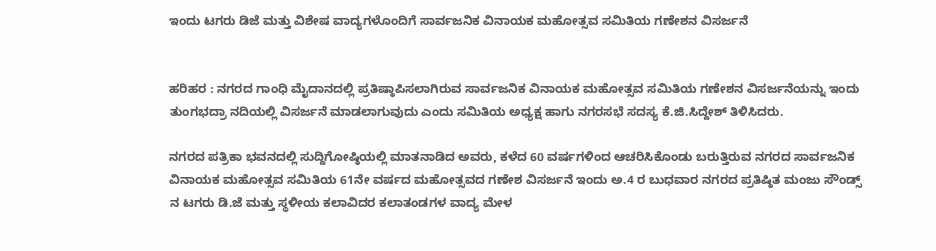ಇಂದು ಟಗರು ಡಿಜೆ ಮತ್ತು ವಿಶೇಷ ವಾದ್ಯಗಳೊಂದಿಗೆ ಸಾರ್ವಜನಿಕ ವಿನಾಯಕ ಮಹೋತ್ಸವ ಸಮಿತಿಯ ಗಣೇಶನ ವಿಸರ್ಜನೆ


ಹರಿಹರ : ನಗರದ ಗಾಂಧಿ ಮೈದಾನದಲ್ಲಿ ಪ್ರತಿಷ್ಠಾಪಿಸಲಾಗಿರುವ ಸಾರ್ವಜನಿಕ ವಿನಾಯಕ ಮಹೋತ್ಸವ ಸಮಿತಿಯ ಗಣೇಶನ ವಿಸರ್ಜನೆಯನ್ನು ಇಂದು ತುಂಗಭದ್ರಾ ನದಿಯಲ್ಲಿ ವಿಸರ್ಜನೆ ಮಾಡಲಾಗುವುದು ಎಂದು ಸಮಿತಿಯ ಅಧ್ಯಕ್ಷ ಹಾಗು ನಗರಸಭೆ ಸದಸ್ಯ ಕೆ.ಜಿ.ಸಿದ್ದೇಶ್ ತಿಳಿಸಿದರು.

ನಗರದ ಪತ್ರಿಕಾ ಭವನದಲ್ಲಿ ಸುದ್ದಿಗೋಷ್ಠಿಯಲ್ಲಿ ಮಾತನಾಡಿದ ಅವರು, ಕಳೆದ 60 ವರ್ಷಗಳಿಂದ ಆಚರಿಸಿಕೊಂಡು ಬರುತ್ತಿರುವ ನಗರದ ಸಾರ್ವಜನಿಕ ವಿನಾಯಕ ಮಹೋತ್ಸವ ಸಮಿತಿಯ 61ನೇ ವರ್ಷದ ಮಹೋತ್ಸವದ ಗಣೇಶ ವಿಸರ್ಜನೆ ಇಂದು ಅ.4 ರ ಬುಧವಾರ ನಗರದ ಪ್ರತಿಷ್ಠಿತ ಮಂಜು ಸೌಂಡ್ಸ್ ನ ಟಗರು ಡಿ.ಜೆ ಮತ್ತು ಸ್ಥಳೀಯ ಕಲಾವಿದರ ಕಲಾತಂಡಗಳ ವಾದ್ಯ ಮೇಳ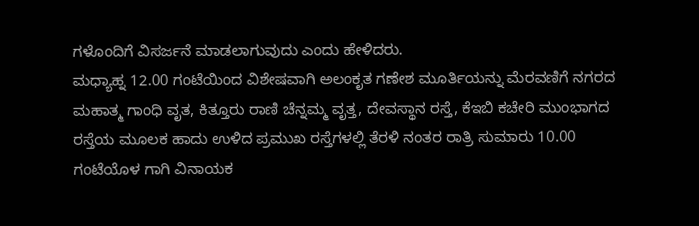ಗಳೊಂದಿಗೆ ವಿಸರ್ಜನೆ ಮಾಡಲಾಗುವುದು ಎಂದು ಹೇಳಿದರು.
ಮಧ್ಯಾಹ್ನ 12.00 ಗಂಟೆಯಿಂದ ವಿಶೇಷವಾಗಿ ಅಲಂಕೃತ ಗಣೇಶ ಮೂರ್ತಿಯನ್ನು ಮೆರವಣಿಗೆ ನಗರದ ಮಹಾತ್ಮ ಗಾಂಧಿ ವೃತ, ಕಿತ್ತೂರು ರಾಣಿ ಚೆನ್ನಮ್ಮ ವೃತ್ತ, ದೇವಸ್ಥಾನ ರಸ್ತೆ, ಕೆಇಬಿ ಕಚೇರಿ ಮುಂಭಾಗದ ರಸ್ತೆಯ ಮೂಲಕ ಹಾದು ಉಳಿದ ಪ್ರಮುಖ ರಸ್ತೆಗಳಲ್ಲಿ ತೆರಳಿ ನಂತರ ರಾತ್ರಿ ಸುಮಾರು 10.00 ಗಂಟೆಯೊಳ ಗಾಗಿ ವಿನಾಯಕ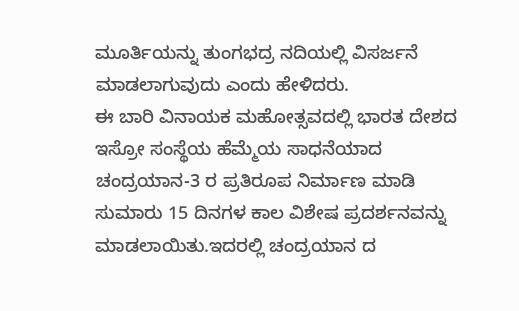ಮೂರ್ತಿಯನ್ನು ತುಂಗಭದ್ರ ನದಿಯಲ್ಲಿ ವಿಸರ್ಜನೆ ಮಾಡಲಾಗುವುದು ಎಂದು ಹೇಳಿದರು.
ಈ ಬಾರಿ ವಿನಾಯಕ ಮಹೋತ್ಸವದಲ್ಲಿ ಭಾರತ ದೇಶದ ಇಸ್ರೋ ಸಂಸ್ಥೆಯ ಹೆಮ್ಮೆಯ ಸಾಧನೆಯಾದ ಚಂದ್ರಯಾನ-3 ರ ಪ್ರತಿರೂಪ ನಿರ್ಮಾಣ ಮಾಡಿ ಸುಮಾರು 15 ದಿನಗಳ ಕಾಲ ವಿಶೇಷ ಪ್ರದರ್ಶನವನ್ನು ಮಾಡಲಾಯಿತು.ಇದರಲ್ಲಿ ಚಂದ್ರಯಾನ ದ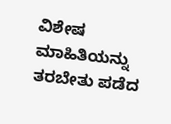ವಿಶೇಷ ಮಾಹಿತಿಯನ್ನು ತರಬೇತು ಪಡೆದ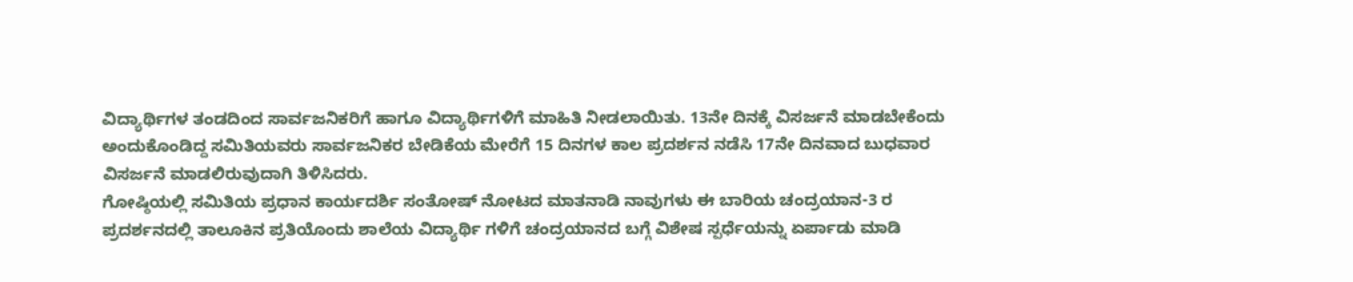ವಿದ್ಯಾರ್ಥಿಗಳ ತಂಡದಿಂದ ಸಾರ್ವಜನಿಕರಿಗೆ ಹಾಗೂ ವಿದ್ಯಾರ್ಥಿಗಳಿಗೆ ಮಾಹಿತಿ ನೀಡಲಾಯಿತು. 13ನೇ ದಿನಕ್ಕೆ ವಿಸರ್ಜನೆ ಮಾಡಬೇಕೆಂದು ಅಂದುಕೊಂಡಿದ್ದ ಸಮಿತಿಯವರು ಸಾರ್ವಜನಿಕರ ಬೇಡಿಕೆಯ ಮೇರೆಗೆ 15 ದಿನಗಳ ಕಾಲ ಪ್ರದರ್ಶನ ನಡೆಸಿ 17ನೇ ದಿನವಾದ ಬುಧವಾರ ವಿಸರ್ಜನೆ ಮಾಡಲಿರುವುದಾಗಿ ತಿಳಿಸಿದರು.
ಗೋಷ್ಠಿಯಲ್ಲಿ ಸಮಿತಿಯ ಪ್ರಧಾನ ಕಾರ್ಯದರ್ಶಿ ಸಂತೋಷ್ ನೋಟದ ಮಾತನಾಡಿ ನಾವುಗಳು ಈ ಬಾರಿಯ ಚಂದ್ರಯಾನ-3 ರ ಪ್ರದರ್ಶನದಲ್ಲಿ ತಾಲೂಕಿನ ಪ್ರತಿಯೊಂದು ಶಾಲೆಯ ವಿದ್ಯಾರ್ಥಿ ಗಳಿಗೆ ಚಂದ್ರಯಾನದ ಬಗ್ಗೆ ವಿಶೇಷ ಸ್ಪರ್ಧೆಯನ್ನು ಏರ್ಪಾಡು ಮಾಡಿ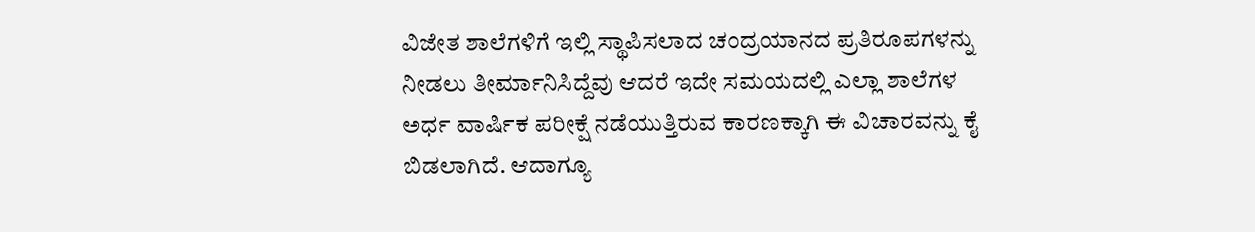ವಿಜೇತ ಶಾಲೆಗಳಿಗೆ ಇಲ್ಲಿ ಸ್ಥಾಪಿಸಲಾದ ಚಂದ್ರಯಾನದ ಪ್ರತಿರೂಪಗಳನ್ನು ನೀಡಲು ತೀರ್ಮಾನಿಸಿದ್ದೆವು ಆದರೆ ಇದೇ ಸಮಯದಲ್ಲಿ ಎಲ್ಲಾ ಶಾಲೆಗಳ ಅರ್ಧ ವಾರ್ಷಿಕ ಪರೀಕ್ಷೆ ನಡೆಯುತ್ತಿರುವ ಕಾರಣಕ್ಕಾಗಿ ಈ ವಿಚಾರವನ್ನು ಕೈ ಬಿಡಲಾಗಿದೆ. ಆದಾಗ್ಯೂ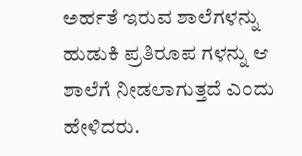ಅರ್ಹತೆ ಇರುವ ಶಾಲೆಗಳನ್ನು ಹುಡುಕಿ ಪ್ರತಿರೂಪ ಗಳನ್ನು ಆ ಶಾಲೆಗೆ ನೀಡಲಾಗುತ್ತದೆ ಎಂದು ಹೇಳಿದರು.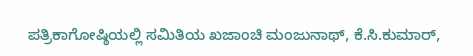ಪತ್ರಿಕಾಗೋಷ್ಠಿಯಲ್ಲಿ ಸಮಿತಿಯ ಖಜಾಂಚಿ ಮಂಜುನಾಥ್, ಕೆ.ಸಿ.ಕುಮಾರ್,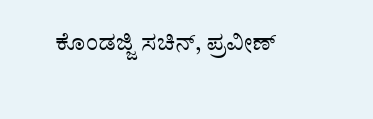ಕೊಂಡಜ್ಜಿ ಸಚಿನ್, ಪ್ರವೀಣ್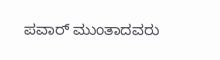ಪವಾರ್ ಮುಂತಾದವರು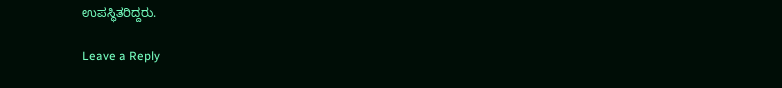ಉಪಸ್ಥಿತರಿದ್ದರು.

Leave a Reply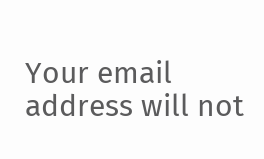Your email address will not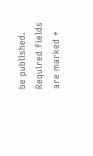be published. Required fields are marked *